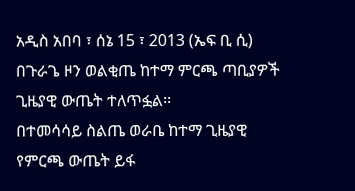አዲስ አበባ ፣ ሰኔ 15 ፣ 2013 (ኤፍ ቢ ሲ) በጉራጌ ዞን ወልቂጤ ከተማ ምርጫ ጣቢያዎች ጊዜያዊ ውጤት ተለጥፏል፡፡
በተመሳሳይ ስልጤ ወራቤ ከተማ ጊዜያዊ የምርጫ ውጤት ይፋ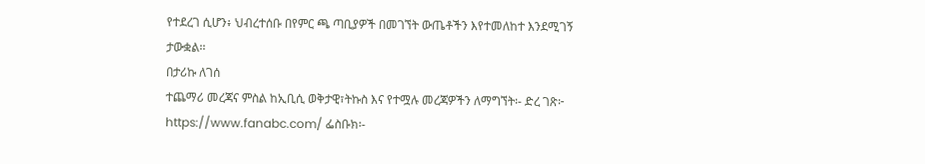የተደረገ ሲሆን፥ ህብረተሰቡ በየምር ጫ ጣቢያዎች በመገኘት ውጤቶችን እየተመለከተ እንደሚገኝ ታውቋል፡፡
በታሪኩ ለገሰ
ተጨማሪ መረጃና ምስል ከኢቢሲ ወቅታዊ፣ትኩስ እና የተሟሉ መረጃዎችን ለማግኘት፡- ድረ ገጽ፦ https://www.fanabc.com/ ፌስቡክ፡-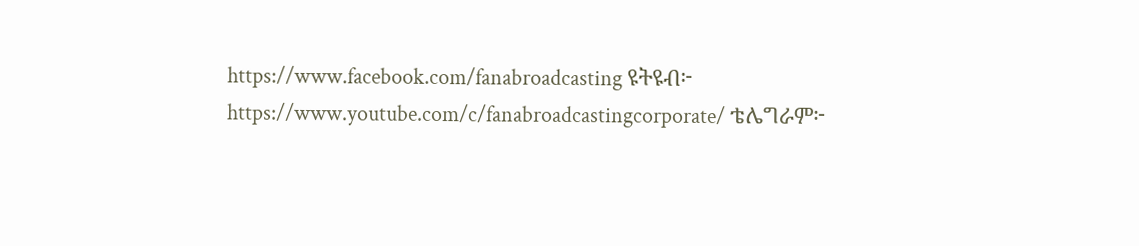https://www.facebook.com/fanabroadcasting ዩትዩብ፦ https://www.youtube.com/c/fanabroadcastingcorporate/ ቴሌግራም፦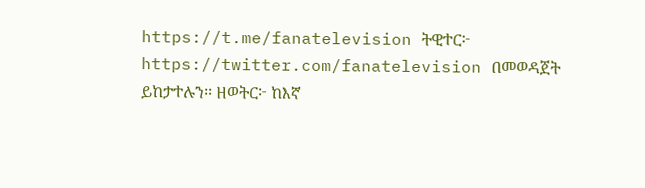https://t.me/fanatelevision ትዊተር፦ https://twitter.com/fanatelevision በመወዳጀት ይከታተሉን፡፡ ዘወትር፦ ከእኛ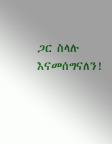ጋር ስላሉ እናመሰግናለን!